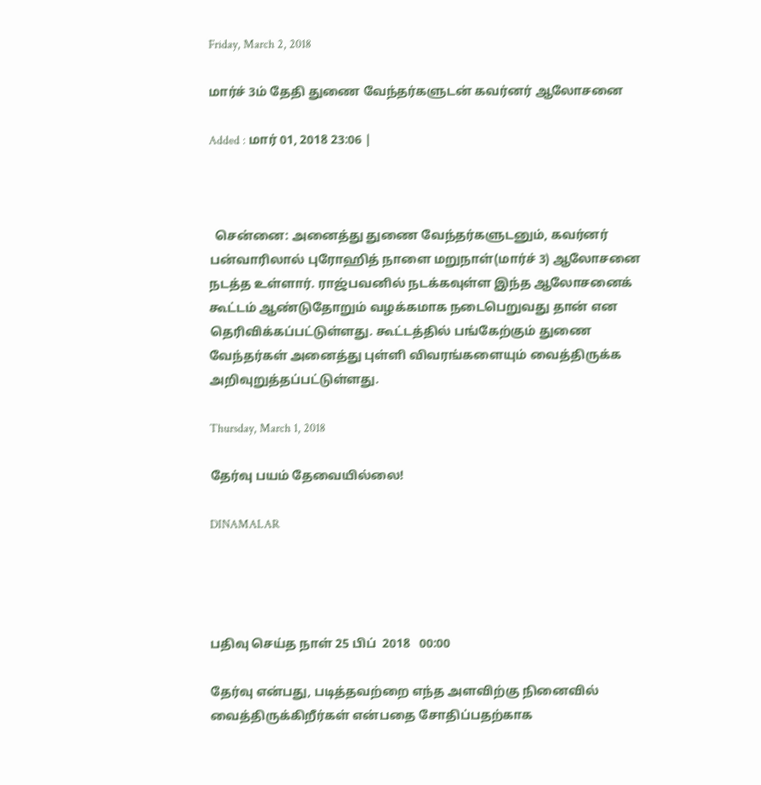Friday, March 2, 2018

மார்ச் 3ம் தேதி துணை வேந்தர்களுடன் கவர்னர் ஆலோசனை

Added : மார் 01, 2018 23:06 |



  சென்னை: அனைத்து துணை வேந்தர்களுடனும், கவர்னர் பன்வாரிலால் புரோஹித் நாளை மறுநாள்(மார்ச் 3) ஆலோசனை நடத்த உள்ளார். ராஜ்பவனில் நடக்கவுள்ள இந்த ஆலோசனைக் கூட்டம் ஆண்டுதோறும் வழக்கமாக நடைபெறுவது தான் என தெரிவிக்கப்பட்டுள்ளது. கூட்டத்தில் பங்கேற்கும் துணை வேந்தர்கள் அனைத்து புள்ளி விவரங்களையும் வைத்திருக்க அறிவுறுத்தப்பட்டுள்ளது.

Thursday, March 1, 2018

தேர்வு பயம் தேவையில்லை!

DINAMALAR




பதிவு செய்த நாள் 25 பிப்  2018   00:00

தேர்வு என்பது, படித்தவற்றை எந்த அளவிற்கு நினைவில் வைத்திருக்கிறீர்கள் என்பதை சோதிப்பதற்காக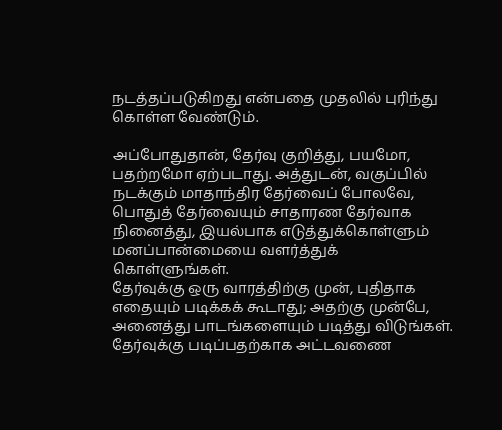நடத்தப்படுகிறது என்பதை முதலில் புரிந்து கொள்ள வேண்டும்.

அப்போதுதான், தேர்வு குறித்து, பயமோ, பதற்றமோ ஏற்படாது. அத்துடன், வகுப்பில் நடக்கும் மாதாந்திர தேர்வைப் போலவே, பொதுத் தேர்வையும் சாதாரண தேர்வாக நினைத்து, இயல்பாக எடுத்துக்கொள்ளும் மனப்பான்மையை வளர்த்துக் கொள்ளுங்கள்.
தேர்வுக்கு ஒரு வாரத்திற்கு முன், புதிதாக எதையும் படிக்கக் கூடாது; அதற்கு முன்பே, அனைத்து பாடங்களையும் படித்து விடுங்கள். தேர்வுக்கு படிப்பதற்காக அட்டவணை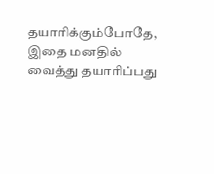தயாரிக்கும்போதே, இதை மனதில் வைத்து தயாரிப்பது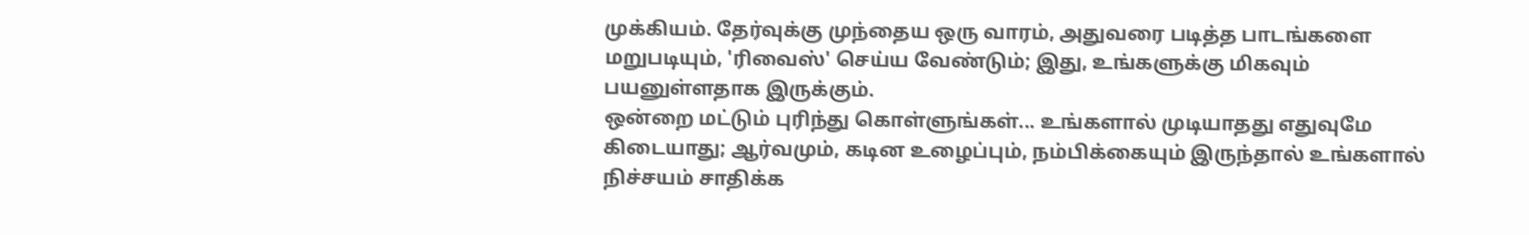முக்கியம். தேர்வுக்கு முந்தைய ஒரு வாரம், அதுவரை படித்த பாடங்களை மறுபடியும், 'ரிவைஸ்' செய்ய வேண்டும்; இது, உங்களுக்கு மிகவும் பயனுள்ளதாக இருக்கும்.
ஒன்றை மட்டும் புரிந்து கொள்ளுங்கள்... உங்களால் முடியாதது எதுவுமே கிடையாது; ஆர்வமும், கடின உழைப்பும், நம்பிக்கையும் இருந்தால் உங்களால் நிச்சயம் சாதிக்க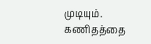முடியும்.
கணிதத்தை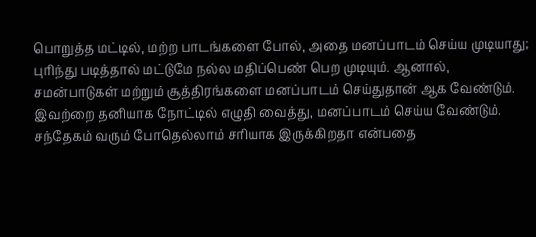பொறுத்த மட்டில், மற்ற பாடங்களை போல், அதை மனப்பாடம் செய்ய முடியாது; புரிந்து படித்தால் மட்டுமே நல்ல மதிப்பெண் பெற முடியும். ஆனால், சமன்பாடுகள் மற்றும் சூத்திரங்களை மனப்பாடம் செய்துதான் ஆக வேண்டும். இவற்றை தனியாக நோட்டில் எழுதி வைத்து, மனப்பாடம் செய்ய வேண்டும். சந்தேகம் வரும் போதெல்லாம் சரியாக இருக்கிறதா என்பதை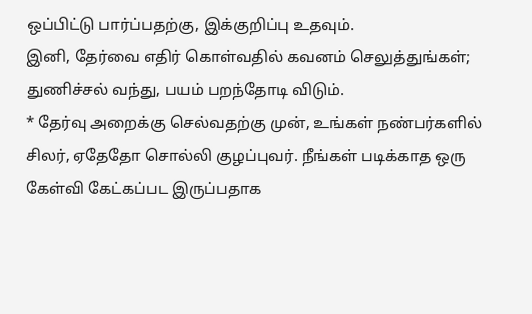ஒப்பிட்டு பார்ப்பதற்கு, இக்குறிப்பு உதவும்.
இனி, தேர்வை எதிர் கொள்வதில் கவனம் செலுத்துங்கள்; துணிச்சல் வந்து, பயம் பறந்தோடி விடும்.
* தேர்வு அறைக்கு செல்வதற்கு முன், உங்கள் நண்பர்களில் சிலர், ஏதேதோ சொல்லி குழப்புவர். நீங்கள் படிக்காத ஒரு கேள்வி கேட்கப்பட இருப்பதாக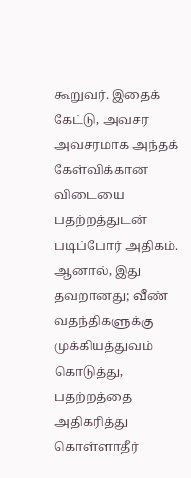கூறுவர். இதைக் கேட்டு, அவசர அவசரமாக அந்தக் கேள்விக்கான விடையை பதற்றத்துடன் படிப்போர் அதிகம். ஆனால், இது தவறானது; வீண் வதந்திகளுக்கு முக்கியத்துவம் கொடுத்து, பதற்றத்தை அதிகரித்து கொள்ளாதீர்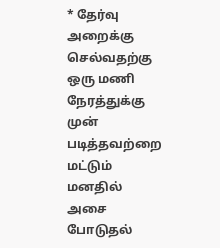* தேர்வு அறைக்கு செல்வதற்கு ஒரு மணி நேரத்துக்கு முன் படித்தவற்றை மட்டும் மனதில் அசை போடுதல்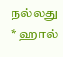நல்லது
* ஹால்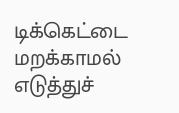டிக்கெட்டை மறக்காமல் எடுத்துச்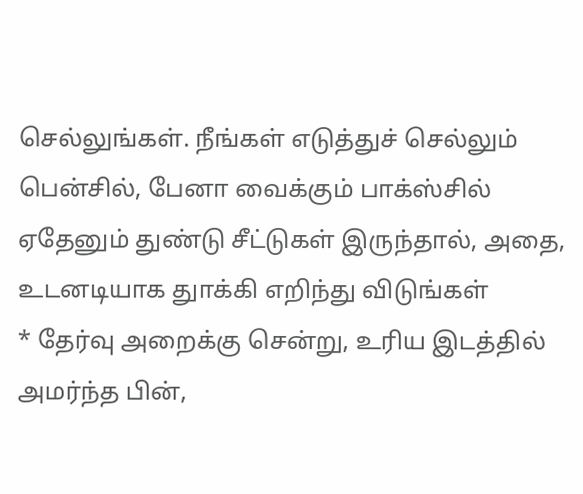செல்லுங்கள். நீங்கள் எடுத்துச் செல்லும் பென்சில், பேனா வைக்கும் பாக்ஸ்சில் ஏதேனும் துண்டு சீட்டுகள் இருந்தால், அதை, உடனடியாக துாக்கி எறிந்து விடுங்கள்
* தேர்வு அறைக்கு சென்று, உரிய இடத்தில் அமர்ந்த பின்,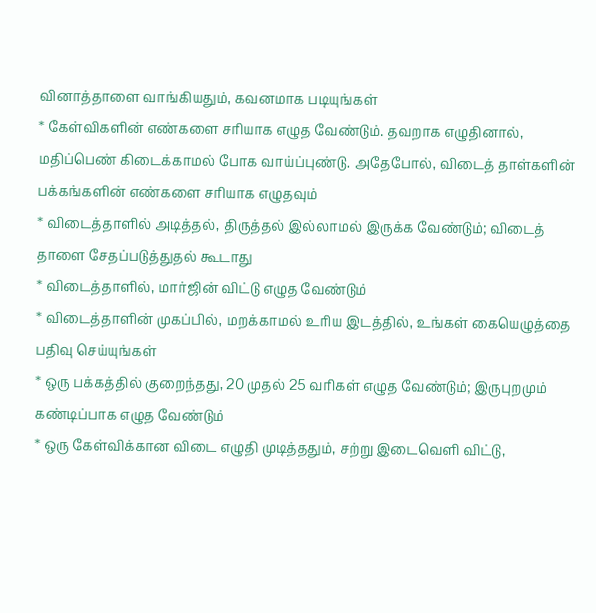வினாத்தாளை வாங்கியதும், கவனமாக படியுங்கள்
* கேள்விகளின் எண்களை சரியாக எழுத வேண்டும். தவறாக எழுதினால், மதிப்பெண் கிடைக்காமல் போக வாய்ப்புண்டு. அதேபோல், விடைத் தாள்களின் பக்கங்களின் எண்களை சரியாக எழுதவும்
* விடைத்தாளில் அடித்தல், திருத்தல் இல்லாமல் இருக்க வேண்டும்; விடைத் தாளை சேதப்படுத்துதல் கூடாது
* விடைத்தாளில், மார்ஜின் விட்டு எழுத வேண்டும்
* விடைத்தாளின் முகப்பில், மறக்காமல் உரிய இடத்தில், உங்கள் கையெழுத்தை பதிவு செய்யுங்கள்
* ஒரு பக்கத்தில் குறைந்தது, 20 முதல் 25 வரிகள் எழுத வேண்டும்; இருபுறமும் கண்டிப்பாக எழுத வேண்டும்
* ஒரு கேள்விக்கான விடை எழுதி முடித்ததும், சற்று இடைவெளி விட்டு,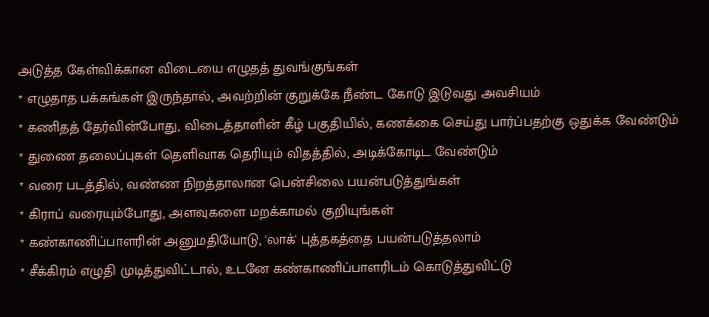அடுத்த கேள்விக்கான விடையை எழுதத் துவங்குங்கள்
* எழுதாத பக்கங்கள் இருந்தால், அவற்றின் குறுக்கே நீண்ட கோடு இடுவது அவசியம்
* கணிதத் தேர்வின்போது, விடைத்தாளின் கீழ் பகுதியில், கணக்கை செய்து பார்ப்பதற்கு ஒதுக்க வேண்டும்
* துணை தலைப்புகள் தெளிவாக தெரியும் விதத்தில், அடிக்கோடிட வேண்டும்
* வரை படத்தில், வண்ண நிறத்தாலான பென்சிலை பயன்படுத்துங்கள்
* கிராப் வரையும்போது, அளவுகளை மறக்காமல் குறியுங்கள்
* கண்காணிப்பாளரின் அனுமதியோடு, 'லாக்' புத்தகத்தை பயன்படுத்தலாம்
* சீக்கிரம் எழுதி முடித்துவிட்டால், உடனே கண்காணிப்பாளரிடம் கொடுத்துவிட்டு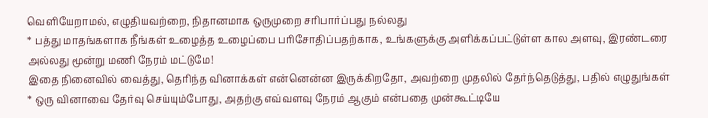வெளியேறாமல், எழுதியவற்றை, நிதானமாக ஒருமுறை சரிபார்ப்பது நல்லது
* பத்து மாதங்களாக நீங்கள் உழைத்த உழைப்பை பரிசோதிப்பதற்காக, உங்களுக்கு அளிக்கப்பட்டுள்ள கால அளவு, இரண்டரை அல்லது மூன்று மணி நேரம் மட்டுமே!
இதை நினைவில் வைத்து, தெரிந்த வினாக்கள் என்னென்ன இருக்கிறதோ, அவற்றை முதலில் தேர்ந்தெடுத்து, பதில் எழுதுங்கள்
* ஒரு வினாவை தேர்வு செய்யும்போது, அதற்கு எவ்வளவு நேரம் ஆகும் என்பதை முன்கூட்டியே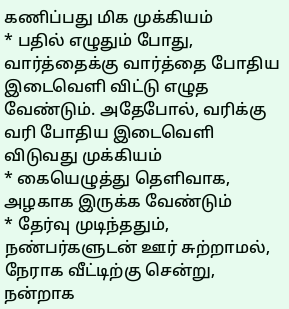கணிப்பது மிக முக்கியம்
* பதில் எழுதும் போது, வார்த்தைக்கு வார்த்தை போதிய இடைவெளி விட்டு எழுத வேண்டும். அதேபோல், வரிக்கு வரி போதிய இடைவெளி விடுவது முக்கியம்
* கையெழுத்து தெளிவாக, அழகாக இருக்க வேண்டும்
* தேர்வு முடிந்ததும், நண்பர்களுடன் ஊர் சுற்றாமல், நேராக வீட்டிற்கு சென்று, நன்றாக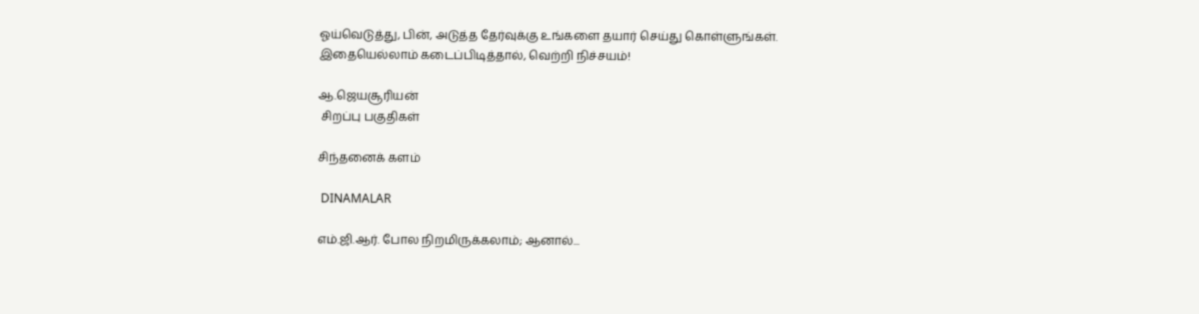ஓய்வெடுத்து, பின், அடுத்த தேர்வுக்கு உங்களை தயார் செய்து கொள்ளுங்கள்.
இதையெல்லாம் கடைப்பிடித்தால், வெற்றி நிச்சயம்!

ஆ.ஜெயசூரியன்
 சிறப்பு பகுதிகள்

சிந்தனைக் களம்

 DINAMALAR

எம்.ஜி.ஆர். போல நிறமிருக்கலாம்; ஆனால்...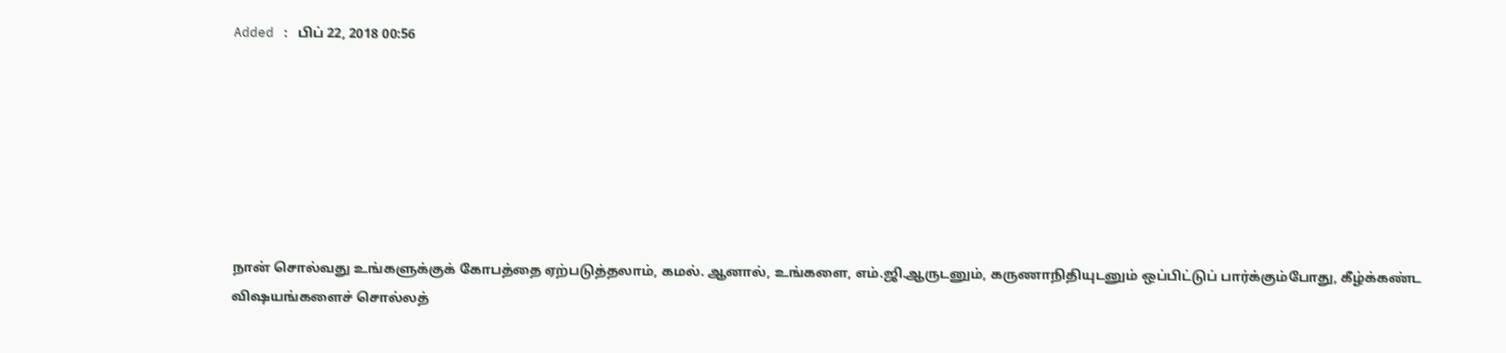Added : பிப் 22, 2018 00:56







நான் சொல்வது உங்களுக்குக் கோபத்தை ஏற்படுத்தலாம், கமல். ஆனால், உங்களை, எம்.ஜி.ஆருடனும், கருணாநிதியுடனும் ஒப்பிட்டுப் பார்க்கும்போது, கீழ்க்கண்ட விஷயங்களைச் சொல்லத்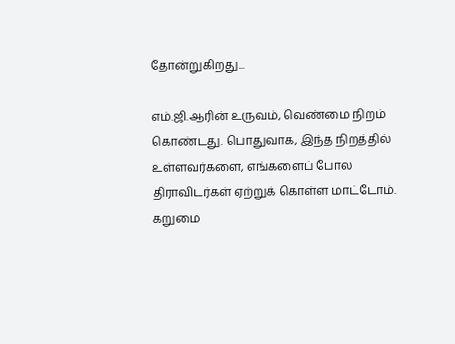தோன்றுகிறது...

எம்.ஜி.ஆரின் உருவம், வெண்மை நிறம் கொண்டது. பொதுவாக, இந்த நிறத்தில் உள்ளவர்களை, எங்களைப் போல திராவிடர்கள் ஏற்றுக் கொள்ள மாட்டோம். கறுமை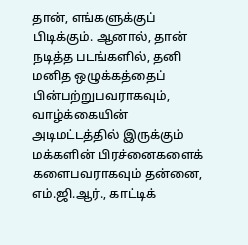தான், எங்களுக்குப் பிடிக்கும். ஆனால், தான் நடித்த படங்களில், தனி மனித ஒழுக்கத்தைப் பின்பற்றுபவராகவும், வாழ்க்கையின் அடிமட்டத்தில் இருக்கும் மக்களின் பிரச்னைகளைக் களைபவராகவும் தன்னை, எம்.ஜி.ஆர்., காட்டிக்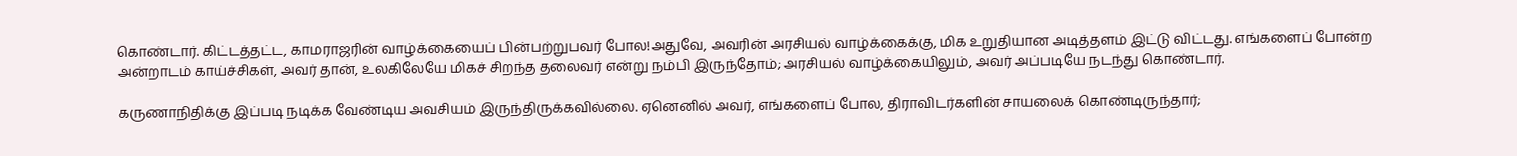கொண்டார். கிட்டத்தட்ட, காமராஜரின் வாழ்க்கையைப் பின்பற்றுபவர் போல!அதுவே, அவரின் அரசியல் வாழ்க்கைக்கு, மிக உறுதியான அடித்தளம் இட்டு விட்டது. எங்களைப் போன்ற அன்றாடம் காய்ச்சிகள், அவர் தான், உலகிலேயே மிகச் சிறந்த தலைவர் என்று நம்பி இருந்தோம்; அரசியல் வாழ்க்கையிலும், அவர் அப்படியே நடந்து கொண்டார்.

கருணாநிதிக்கு இப்படி நடிக்க வேண்டிய அவசியம் இருந்திருக்கவில்லை. ஏனெனில் அவர், எங்களைப் போல, திராவிடர்களின் சாயலைக் கொண்டிருந்தார்;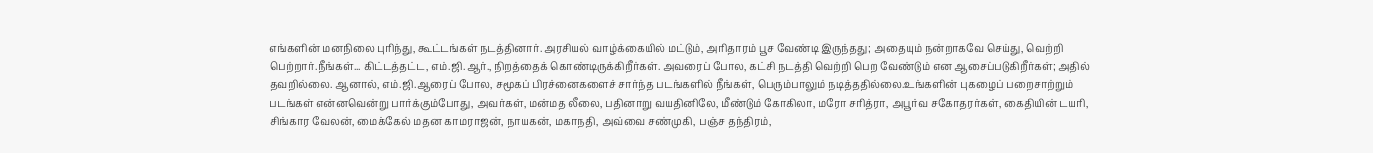எங்களின் மனநிலை புரிந்து, கூட்டங்கள் நடத்தினார். அரசியல் வாழ்க்கையில் மட்டும், அரிதாரம் பூச வேண்டி இருந்தது; அதையும் நன்றாகவே செய்து, வெற்றி பெற்றார்.நீங்கள்... கிட்டத்தட்ட, எம்.ஜி.ஆர்., நிறத்தைக் கொண்டிருக்கிறீர்கள். அவரைப் போல, கட்சி நடத்தி வெற்றி பெற வேண்டும் என ஆசைப்படுகிறீர்கள்; அதில் தவறில்லை. ஆனால், எம்.ஜி.ஆரைப் போல, சமூகப் பிரச்னைகளைச் சார்ந்த படங்களில் நீங்கள், பெரும்பாலும் நடித்ததில்லை.உங்களின் புகழைப் பறைசாற்றும் படங்கள் என்னவென்று பார்க்கும்போது, அவர்கள், மன்மத லீலை, பதினாறு வயதினிலே, மீண்டும் கோகிலா, மரோ சரித்ரா, அபூர்வ சகோதரர்கள், கைதியின் டயரி, சிங்கார வேலன், மைக்கேல் மதன காமராஜன், நாயகன், மகாநதி, அவ்வை சண்முகி, பஞ்ச தந்திரம்,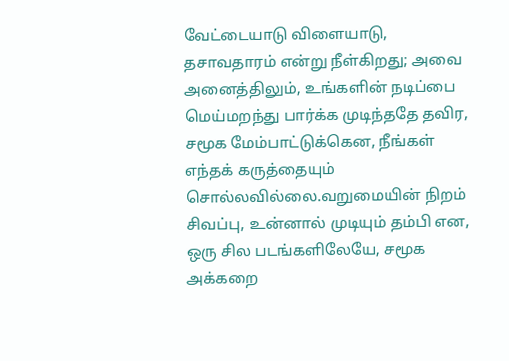வேட்டையாடு விளையாடு, தசாவதாரம் என்று நீள்கிறது; அவை அனைத்திலும், உங்களின் நடிப்பை மெய்மறந்து பார்க்க முடிந்ததே தவிர, சமூக மேம்பாட்டுக்கென, நீங்கள் எந்தக் கருத்தையும் சொல்லவில்லை.வறுமையின் நிறம் சிவப்பு, உன்னால் முடியும் தம்பி என, ஒரு சில படங்களிலேயே, சமூக அக்கறை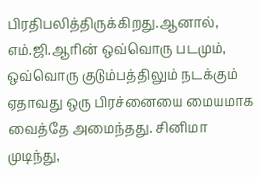பிரதிபலித்திருக்கிறது.ஆனால், எம்.ஜி.ஆரின் ஒவ்வொரு படமும், ஒவ்வொரு குடும்பத்திலும் நடக்கும் ஏதாவது ஒரு பிரச்னையை மையமாக வைத்தே அமைந்தது. சினிமா முடிந்து,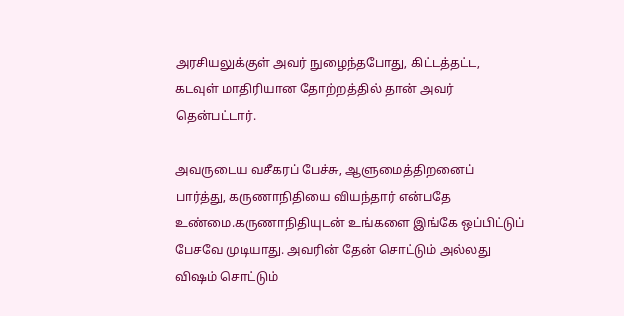அரசியலுக்குள் அவர் நுழைந்தபோது, கிட்டத்தட்ட, கடவுள் மாதிரியான தோற்றத்தில் தான் அவர் தென்பட்டார்.

அவருடைய வசீகரப் பேச்சு, ஆளுமைத்திறனைப் பார்த்து, கருணாநிதியை வியந்தார் என்பதே உண்மை.கருணாநிதியுடன் உங்களை இங்கே ஒப்பிட்டுப் பேசவே முடியாது. அவரின் தேன் சொட்டும் அல்லது விஷம் சொட்டும்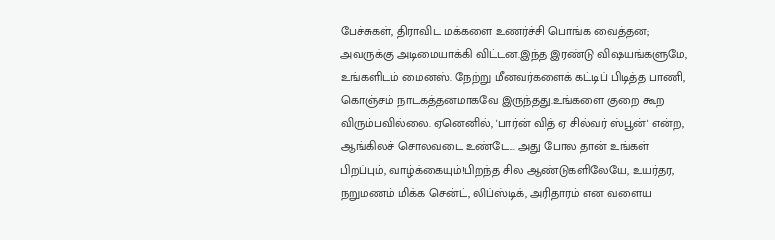பேச்சுகள், திராவிட மக்களை உணர்ச்சி பொங்க வைத்தன; அவருக்கு அடிமையாக்கி விட்டன.இந்த இரண்டு விஷயங்களுமே, உங்களிடம் மைனஸ். நேற்று மீனவர்களைக் கட்டிப் பிடித்த பாணி, கொஞ்சம் நாடகத்தனமாகவே இருந்தது.உங்களை குறை கூற விரும்பவில்லை. ஏனெனில், 'பார்ன் வித் ஏ சில்வர் ஸ்பூன்' என்ற, ஆங்கிலச் சொலவடை உண்டே... அது போல தான் உங்கள் பிறப்பும், வாழ்க்கையும்!பிறந்த சில ஆண்டுகளிலேயே, உயர்தர, நறுமணம் மிக்க சென்ட், லிப்ஸ்டிக், அரிதாரம் என வளைய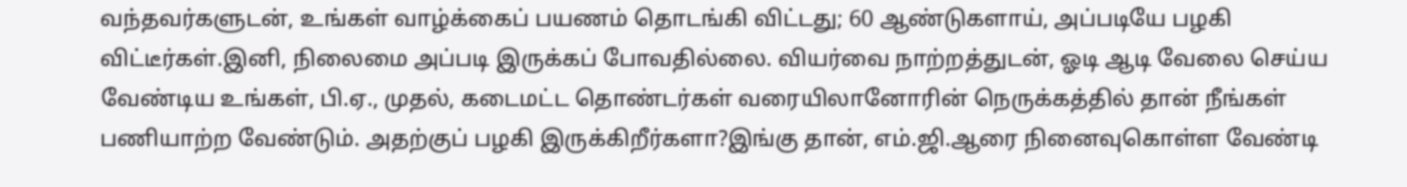வந்தவர்களுடன், உங்கள் வாழ்க்கைப் பயணம் தொடங்கி விட்டது; 60 ஆண்டுகளாய், அப்படியே பழகி விட்டீர்கள்.இனி, நிலைமை அப்படி இருக்கப் போவதில்லை. வியர்வை நாற்றத்துடன், ஓடி ஆடி வேலை செய்ய வேண்டிய உங்கள், பி.ஏ., முதல், கடைமட்ட தொண்டர்கள் வரையிலானோரின் நெருக்கத்தில் தான் நீங்கள் பணியாற்ற வேண்டும். அதற்குப் பழகி இருக்கிறீர்களா?இங்கு தான், எம்.ஜி.ஆரை நினைவுகொள்ள வேண்டி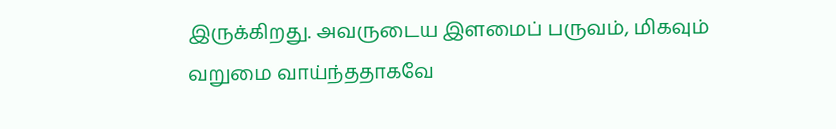இருக்கிறது. அவருடைய இளமைப் பருவம், மிகவும் வறுமை வாய்ந்ததாகவே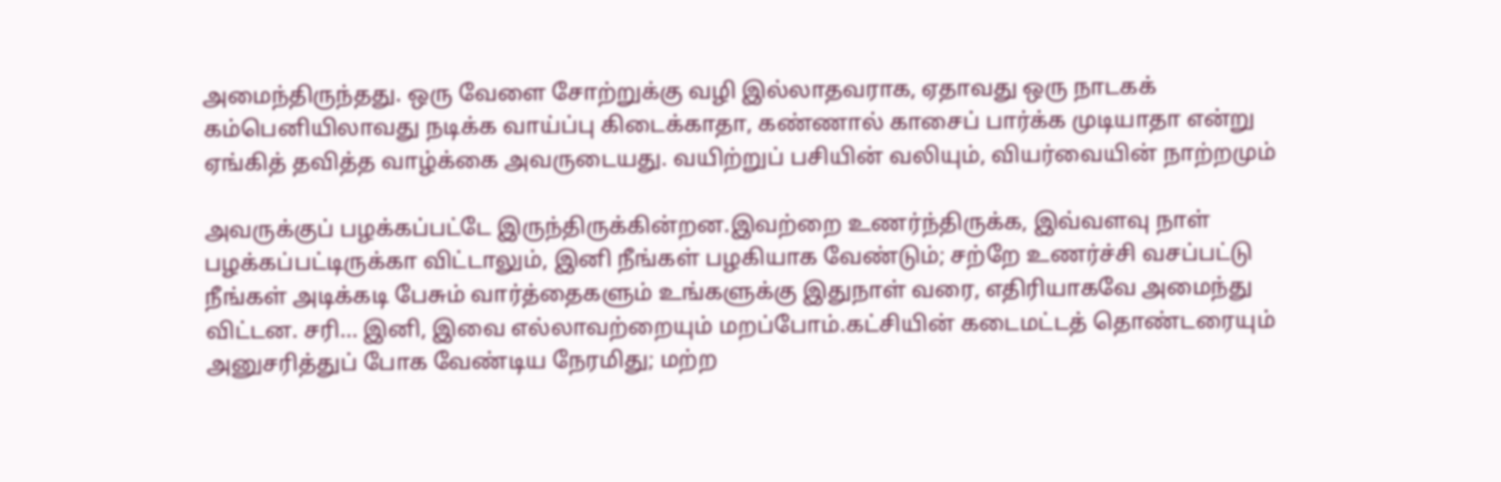அமைந்திருந்தது. ஒரு வேளை சோற்றுக்கு வழி இல்லாதவராக, ஏதாவது ஒரு நாடகக் கம்பெனியிலாவது நடிக்க வாய்ப்பு கிடைக்காதா, கண்ணால் காசைப் பார்க்க முடியாதா என்று ஏங்கித் தவித்த வாழ்க்கை அவருடையது. வயிற்றுப் பசியின் வலியும், வியர்வையின் நாற்றமும்

அவருக்குப் பழக்கப்பட்டே இருந்திருக்கின்றன.இவற்றை உணர்ந்திருக்க, இவ்வளவு நாள் பழக்கப்பட்டிருக்கா விட்டாலும், இனி நீங்கள் பழகியாக வேண்டும்; சற்றே உணர்ச்சி வசப்பட்டு நீங்கள் அடிக்கடி பேசும் வார்த்தைகளும் உங்களுக்கு இதுநாள் வரை, எதிரியாகவே அமைந்து விட்டன. சரி... இனி, இவை எல்லாவற்றையும் மறப்போம்.கட்சியின் கடைமட்டத் தொண்டரையும் அனுசரித்துப் போக வேண்டிய நேரமிது; மற்ற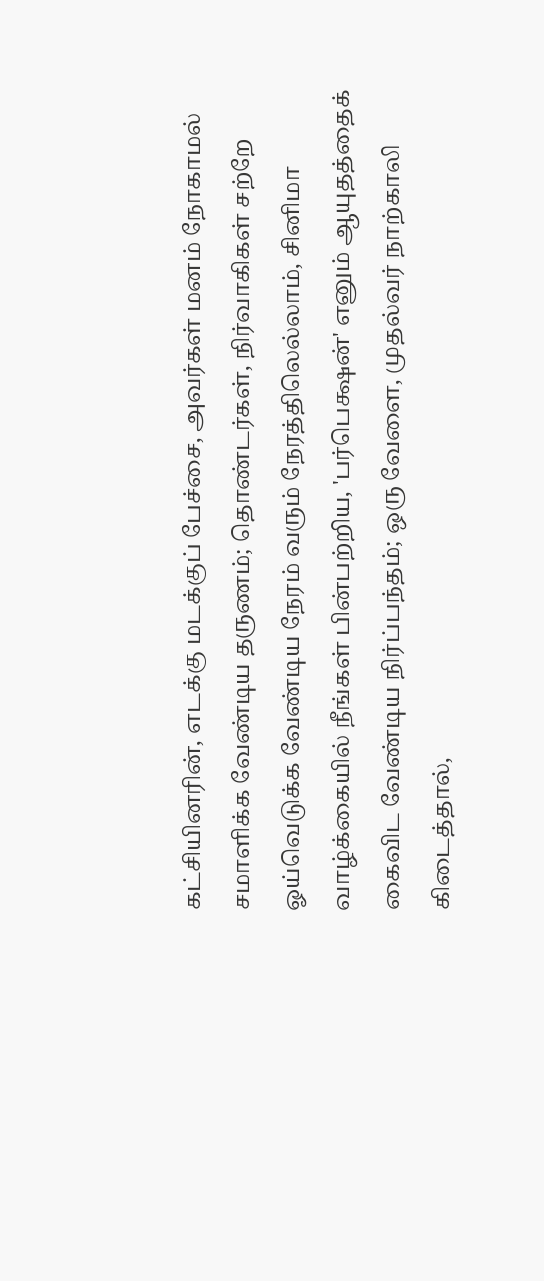கட்சியினரின், எடக்கு மடக்குப் பேச்சை, அவர்கள் மனம் நோகாமல் சமாளிக்க வேண்டிய தருணம்; தொண்டர்கள், நிர்வாகிகள் சற்றே ஓய்வெடுக்க வேண்டிய நேரம் வரும் நேரத்திலெல்லாம், சினிமா வாழ்க்கையில் நீங்கள் பின்பற்றிய, 'பர்பெக்ஷன்' எனும் ஆயுதத்தைக் கைவிட வேண்டிய நிர்ப்பந்தம்; ஒரு வேளை, முதல்வர் நாற்காலி கிடைத்தால்,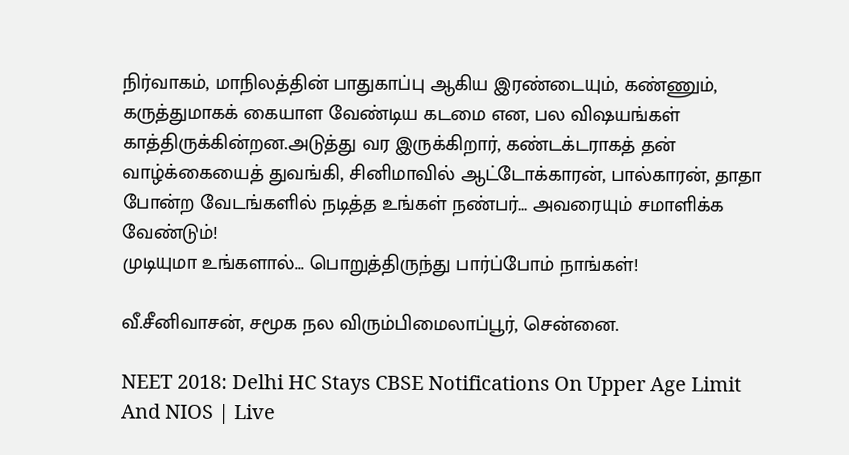நிர்வாகம், மாநிலத்தின் பாதுகாப்பு ஆகிய இரண்டையும், கண்ணும், கருத்துமாகக் கையாள வேண்டிய கடமை என, பல விஷயங்கள் காத்திருக்கின்றன.அடுத்து வர இருக்கிறார், கண்டக்டராகத் தன் வாழ்க்கையைத் துவங்கி, சினிமாவில் ஆட்டோக்காரன், பால்காரன், தாதா போன்ற வேடங்களில் நடித்த உங்கள் நண்பர்... அவரையும் சமாளிக்க வேண்டும்!
முடியுமா உங்களால்... பொறுத்திருந்து பார்ப்போம் நாங்கள்!

வீ.சீனிவாசன், சமூக நல விரும்பிமைலாப்பூர், சென்னை.

NEET 2018: Delhi HC Stays CBSE Notifications On Upper Age Limit And NIOS | Live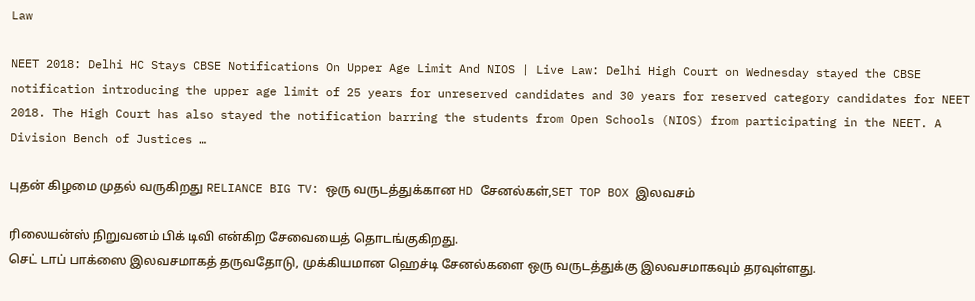Law

NEET 2018: Delhi HC Stays CBSE Notifications On Upper Age Limit And NIOS | Live Law: Delhi High Court on Wednesday stayed the CBSE notification introducing the upper age limit of 25 years for unreserved candidates and 30 years for reserved category candidates for NEET 2018. The High Court has also stayed the notification barring the students from Open Schools (NIOS) from participating in the NEET. A Division Bench of Justices …

புதன் கிழமை முதல் வருகிறது RELIANCE BIG TV: ஒரு வருடத்துக்கான HD சேனல்கள்,SET TOP BOX இலவசம்

ரிலையன்ஸ் நிறுவனம் பிக் டிவி என்கிற சேவையைத் தொடங்குகிறது.
செட் டாப் பாக்ஸை இலவசமாகத் தருவதோடு, முக்கியமான ஹெச்டி சேனல்களை ஒரு வருடத்துக்கு இலவசமாகவும் தரவுள்ளது.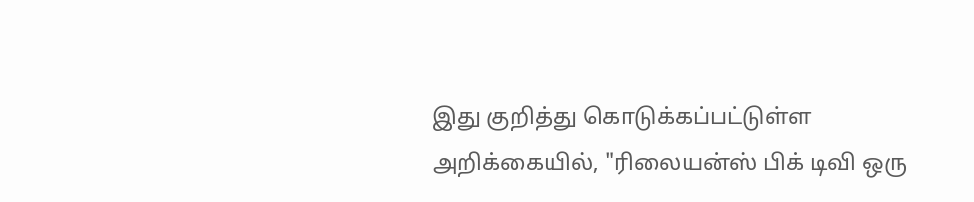இது குறித்து கொடுக்கப்பட்டுள்ள அறிக்கையில், "ரிலையன்ஸ் பிக் டிவி ஒரு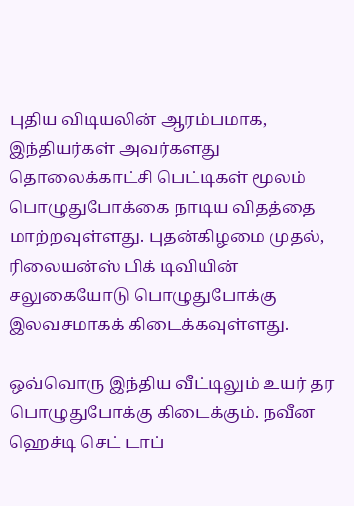புதிய விடியலின் ஆரம்பமாக, இந்தியர்கள் அவர்களது தொலைக்காட்சி பெட்டிகள் மூலம் பொழுதுபோக்கை நாடிய விதத்தை மாற்றவுள்ளது. புதன்கிழமை முதல், ரிலையன்ஸ் பிக் டிவியின் சலுகையோடு பொழுதுபோக்கு இலவசமாகக் கிடைக்கவுள்ளது.

ஒவ்வொரு இந்திய வீட்டிலும் உயர் தர பொழுதுபோக்கு கிடைக்கும். நவீன ஹெச்டி செட் டாப்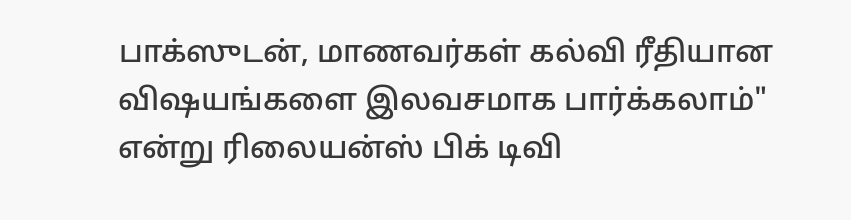பாக்ஸுடன், மாணவர்கள் கல்வி ரீதியான விஷயங்களை இலவசமாக பார்க்கலாம்" என்று ரிலையன்ஸ் பிக் டிவி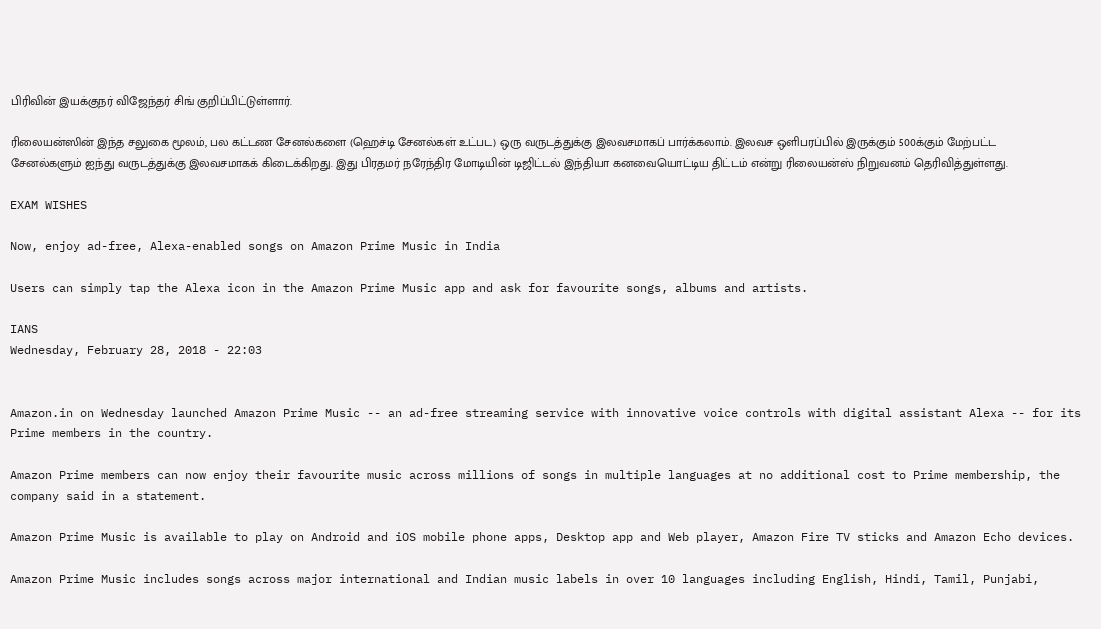பிரிவின் இயக்குநர் விஜேந்தர் சிங் குறிப்பிட்டுள்ளார்.

ரிலையன்ஸின் இந்த சலுகை மூலம், பல கட்டண சேனல்களை (ஹெச்டி சேனல்கள் உட்பட) ஒரு வருடத்துக்கு இலவசமாகப் பார்க்கலாம். இலவச ஒளிபரப்பில் இருக்கும் 500க்கும் மேற்பட்ட சேனல்களும் ஐந்து வருடத்துக்கு இலவசமாகக் கிடைக்கிறது. இது பிரதமர் நரேந்திர மோடியின் டிஜிட்டல் இந்தியா கனவையொட்டிய திட்டம் என்று ரிலையன்ஸ் நிறுவனம் தெரிவித்துள்ளது.

EXAM WISHES

Now, enjoy ad-free, Alexa-enabled songs on Amazon Prime Music in India

Users can simply tap the Alexa icon in the Amazon Prime Music app and ask for favourite songs, albums and artists.

IANS
Wednesday, February 28, 2018 - 22:03


Amazon.in on Wednesday launched Amazon Prime Music -- an ad-free streaming service with innovative voice controls with digital assistant Alexa -- for its Prime members in the country.

Amazon Prime members can now enjoy their favourite music across millions of songs in multiple languages at no additional cost to Prime membership, the company said in a statement.

Amazon Prime Music is available to play on Android and iOS mobile phone apps, Desktop app and Web player, Amazon Fire TV sticks and Amazon Echo devices.

Amazon Prime Music includes songs across major international and Indian music labels in over 10 languages including English, Hindi, Tamil, Punjabi,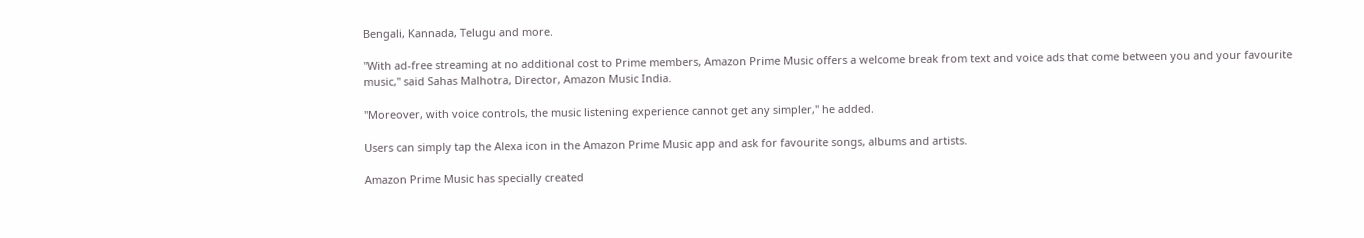Bengali, Kannada, Telugu and more.

"With ad-free streaming at no additional cost to Prime members, Amazon Prime Music offers a welcome break from text and voice ads that come between you and your favourite music," said Sahas Malhotra, Director, Amazon Music India.

"Moreover, with voice controls, the music listening experience cannot get any simpler," he added.

Users can simply tap the Alexa icon in the Amazon Prime Music app and ask for favourite songs, albums and artists.

Amazon Prime Music has specially created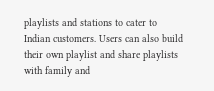playlists and stations to cater to Indian customers. Users can also build their own playlist and share playlists with family and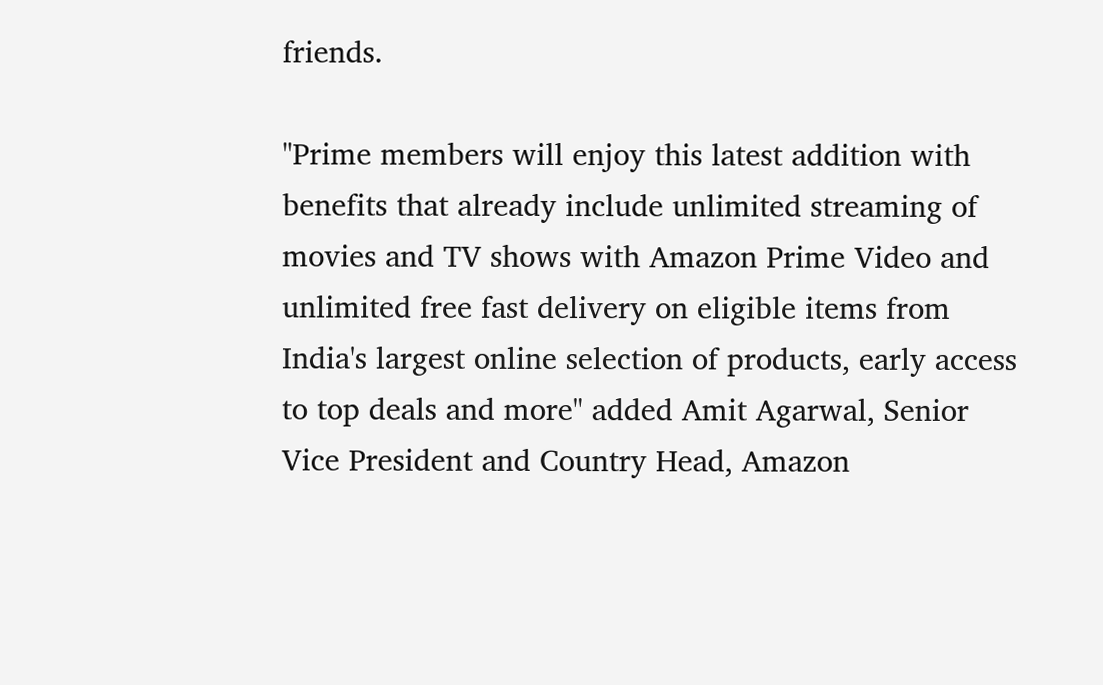friends.

"Prime members will enjoy this latest addition with benefits that already include unlimited streaming of movies and TV shows with Amazon Prime Video and unlimited free fast delivery on eligible items from India's largest online selection of products, early access to top deals and more" added Amit Agarwal, Senior Vice President and Country Head, Amazon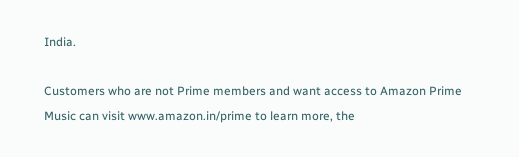India.

Customers who are not Prime members and want access to Amazon Prime Music can visit www.amazon.in/prime to learn more, the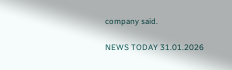company said.

NEWS TODAY 31.01.2026